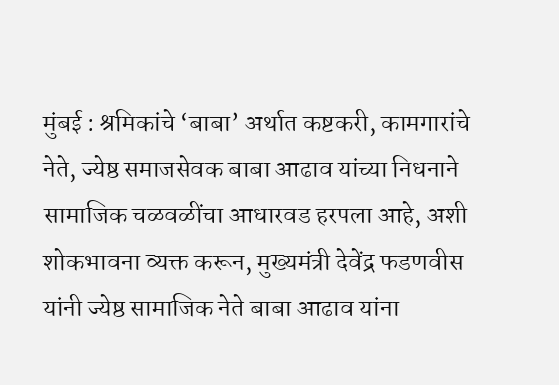मुंबई : श्रमिकांचे ‘बाबा’ अर्थात कष्टकरी, कामगारांचे नेते, ज्येष्ठ समाजसेवक बाबा आढाव यांच्या निधनाने सामाजिक चळवळींचा आधारवड हरपला आहे, अशी शोकभावना व्यक्त करून, मुख्यमंत्री देवेंद्र फडणवीस यांनी ज्येष्ठ सामाजिक नेते बाबा आढाव यांना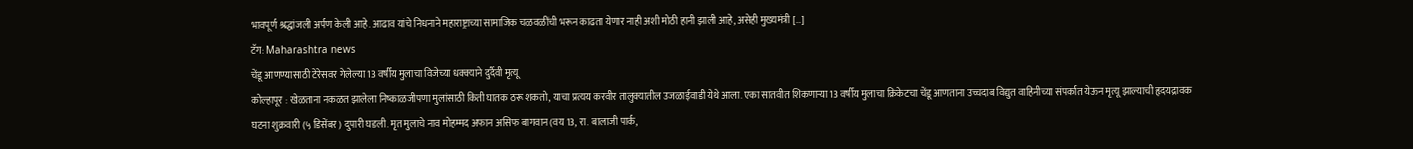भावपूर्ण श्रद्धांजली अर्पण केली आहे. आढाव यांचे निधनाने महाराष्ट्राच्या सामाजिक चळवळींची भरून काढता येणार नाही अशी मोठी हानी झाली आहे, असेही मुख्यमंत्री […]
टॅग: Maharashtra news
चेंडू आणण्यासाठी टेरेसवर गेलेल्या 13 वर्षीय मुलाचा विजेच्या धक्क्याने दुर्दैवी मृत्यू
कोल्हापूर : खेळताना नकळत झालेला निष्काळजीपणा मुलांसाठी किती घातक ठरू शकतो, याचा प्रत्यय करवीर तालुक्यातील उजळाईवाडी येथे आला. एका सातवीत शिकणाऱ्या 13 वर्षीय मुलाचा क्रिकेटचा चेंडू आणताना उच्चदाब विद्युत वाहिनीच्या संपर्कात येऊन मृत्यू झाल्याची हृदयद्रावक घटना शुक्रवारी (५ डिसेंबर) दुपारी घडली. मृत मुलाचे नाव मोहम्मद अफान असिफ बागवान (वय 13, रा. बालाजी पार्क,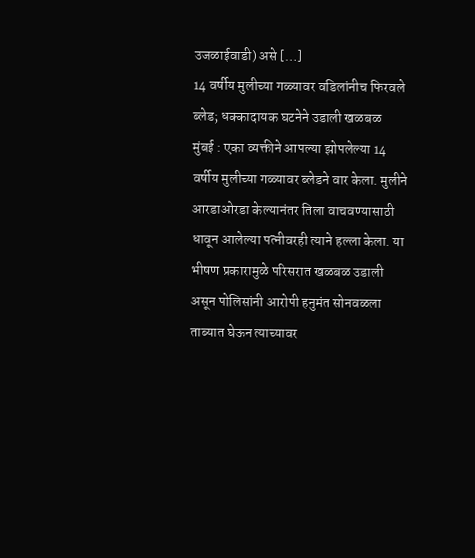उजळाईवाडी) असे […]
14 वर्षीय मुलीच्या गळ्यावर वडिलांनीच फिरवले ब्लेड; धक्कादायक घटनेने उडाली खळबळ
मुंबई : एका व्यक्तीने आपल्या झोपलेल्या 14 वर्षीय मुलीच्या गळ्यावर ब्लेडने वार केला. मुलीने आरडाओरडा केल्यानंतर तिला वाचवण्यासाठी धावून आलेल्या पत्नीवरही त्याने हल्ला केला. या भीषण प्रकारामुळे परिसरात खळबळ उडाली असून पोलिसांनी आरोपी हनुमंत सोनवळला ताब्यात घेऊन त्याच्यावर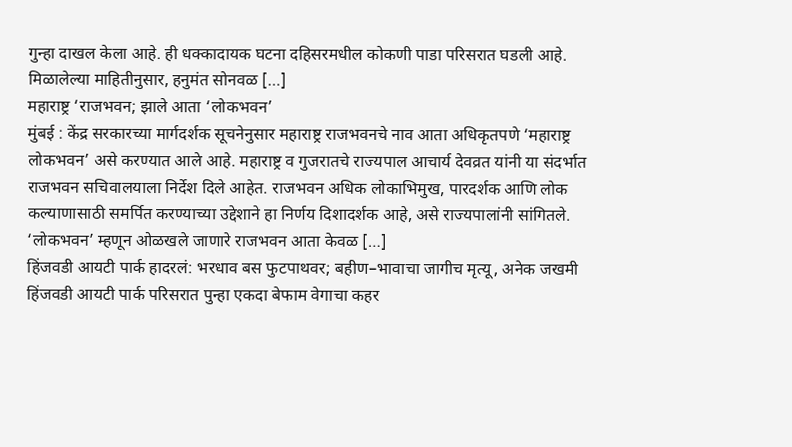गुन्हा दाखल केला आहे. ही धक्कादायक घटना दहिसरमधील कोकणी पाडा परिसरात घडली आहे. मिळालेल्या माहितीनुसार, हनुमंत सोनवळ […]
महाराष्ट्र ‘राजभवन; झाले आता ‘लोकभवन’
मुंबई : केंद्र सरकारच्या मार्गदर्शक सूचनेनुसार महाराष्ट्र राजभवनचे नाव आता अधिकृतपणे ‘महाराष्ट्र लोकभवन’ असे करण्यात आले आहे. महाराष्ट्र व गुजरातचे राज्यपाल आचार्य देवव्रत यांनी या संदर्भात राजभवन सचिवालयाला निर्देश दिले आहेत. राजभवन अधिक लोकाभिमुख, पारदर्शक आणि लोक कल्याणासाठी समर्पित करण्याच्या उद्देशाने हा निर्णय दिशादर्शक आहे, असे राज्यपालांनी सांगितले. ‘लोकभवन’ म्हणून ओळखले जाणारे राजभवन आता केवळ […]
हिंजवडी आयटी पार्क हादरलं: भरधाव बस फुटपाथवर; बहीण–भावाचा जागीच मृत्यू, अनेक जखमी
हिंजवडी आयटी पार्क परिसरात पुन्हा एकदा बेफाम वेगाचा कहर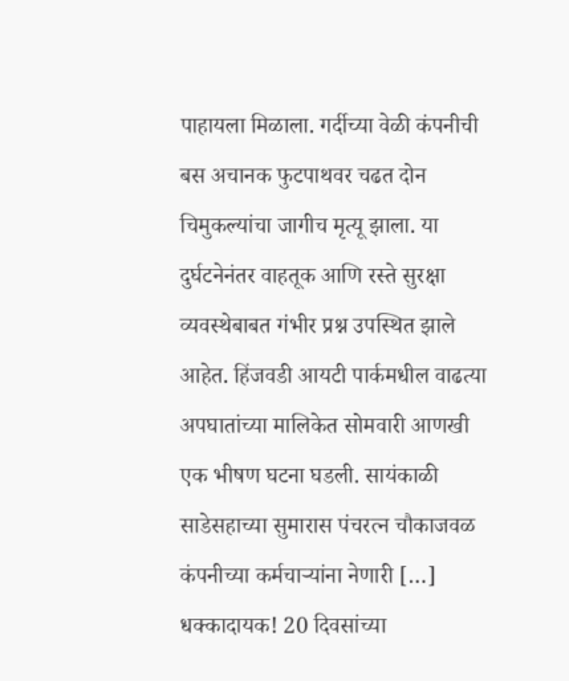पाहायला मिळाला. गर्दीच्या वेळी कंपनीची बस अचानक फुटपाथवर चढत दोन चिमुकल्यांचा जागीच मृत्यू झाला. या दुर्घटनेनंतर वाहतूक आणि रस्ते सुरक्षा व्यवस्थेबाबत गंभीर प्रश्न उपस्थित झाले आहेत. हिंजवडी आयटी पार्कमधील वाढत्या अपघातांच्या मालिकेत सोमवारी आणखी एक भीषण घटना घडली. सायंकाळी साडेसहाच्या सुमारास पंचरत्न चौकाजवळ कंपनीच्या कर्मचाऱ्यांना नेणारी […]
धक्कादायक! 20 दिवसांच्या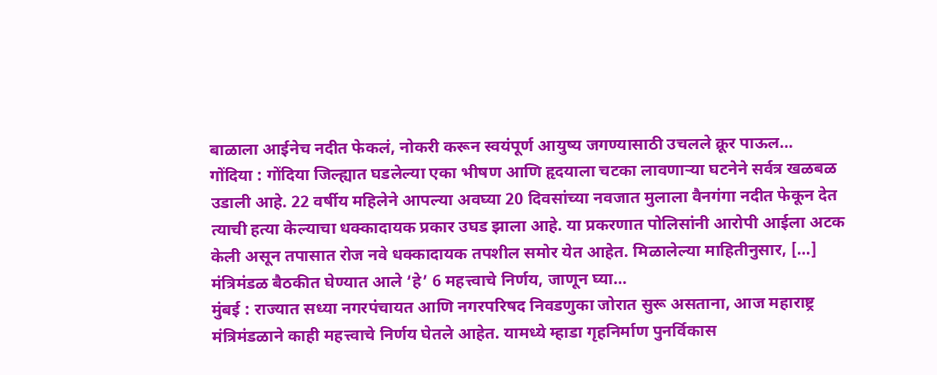बाळाला आईनेच नदीत फेकलं, नोकरी करून स्वयंपूर्ण आयुष्य जगण्यासाठी उचलले क्रूर पाऊल…
गोंदिया : गोंदिया जिल्ह्यात घडलेल्या एका भीषण आणि हृदयाला चटका लावणाऱ्या घटनेने सर्वत्र खळबळ उडाली आहे. 22 वर्षीय महिलेने आपल्या अवघ्या 20 दिवसांच्या नवजात मुलाला वैनगंगा नदीत फेकून देत त्याची हत्या केल्याचा धक्कादायक प्रकार उघड झाला आहे. या प्रकरणात पोलिसांनी आरोपी आईला अटक केली असून तपासात रोज नवे धक्कादायक तपशील समोर येत आहेत. मिळालेल्या माहितीनुसार, […]
मंत्रिमंडळ बैठकीत घेण्यात आले ‘हे’ 6 महत्त्वाचे निर्णय, जाणून घ्या…
मुंबई : राज्यात सध्या नगरपंचायत आणि नगरपरिषद निवडणुका जोरात सुरू असताना, आज महाराष्ट्र मंत्रिमंडळाने काही महत्त्वाचे निर्णय घेतले आहेत. यामध्ये म्हाडा गृहनिर्माण पुनर्विकास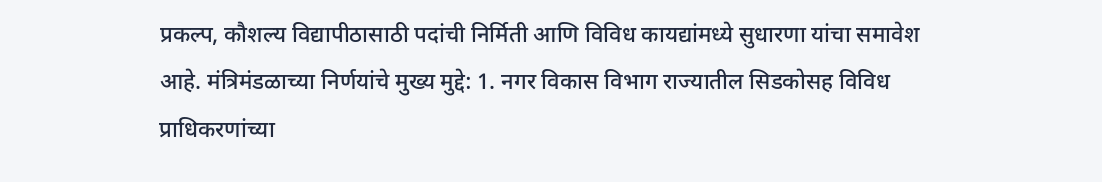प्रकल्प, कौशल्य विद्यापीठासाठी पदांची निर्मिती आणि विविध कायद्यांमध्ये सुधारणा यांचा समावेश आहे. मंत्रिमंडळाच्या निर्णयांचे मुख्य मुद्दे: 1. नगर विकास विभाग राज्यातील सिडकोसह विविध प्राधिकरणांच्या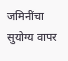जमिनींचा सुयोग्य वापर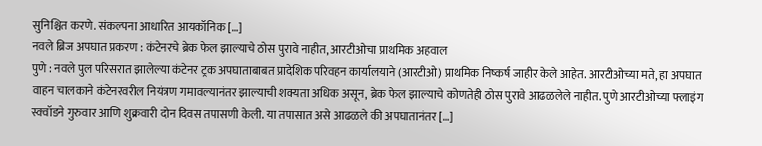सुनिश्चित करणे. संकल्पना आधारित आयकॉनिक […]
नवले ब्रिज अपघात प्रकरण : कंटेनरचे ब्रेक फेल झाल्याचे ठोस पुरावे नाहीत, आरटीओचा प्राथमिक अहवाल
पुणे : नवले पुल परिसरात झालेल्या कंटेनर ट्रक अपघाताबाबत प्रादेशिक परिवहन कार्यालयाने (आरटीओ) प्राथमिक निष्कर्ष जाहीर केले आहेत. आरटीओच्या मते, हा अपघात वाहन चालकाने कंटेनरवरील नियंत्रण गमावल्यानंतर झाल्याची शक्यता अधिक असून, ब्रेक फेल झाल्याचे कोणतेही ठोस पुरावे आढळलेले नाहीत. पुणे आरटीओच्या फ्लाइंग स्क्वॉडने गुरुवार आणि शुक्रवारी दोन दिवस तपासणी केली. या तपासात असे आढळले की अपघातानंतर […]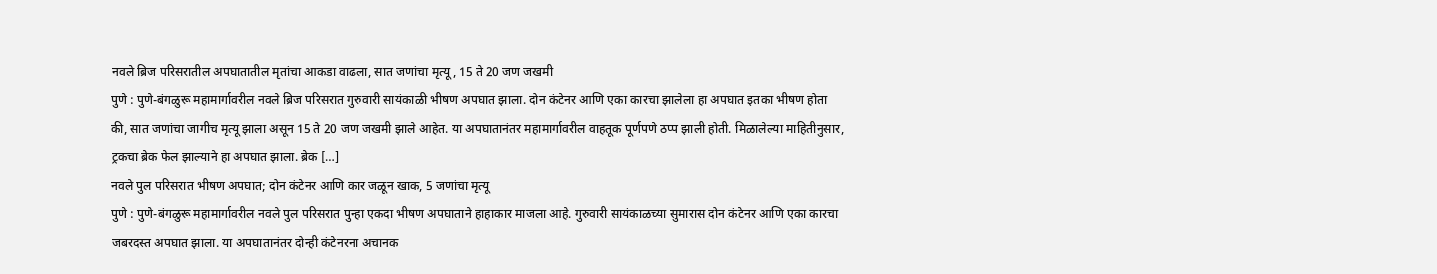नवले ब्रिज परिसरातील अपघातातील मृतांचा आकडा वाढला, सात जणांचा मृत्यू, 15 ते 20 जण जखमी
पुणे : पुणे-बंगळुरू महामार्गावरील नवले ब्रिज परिसरात गुरुवारी सायंकाळी भीषण अपघात झाला. दोन कंटेनर आणि एका कारचा झालेला हा अपघात इतका भीषण होता की, सात जणांचा जागीच मृत्यू झाला असून 15 ते 20 जण जखमी झाले आहेत. या अपघातानंतर महामार्गावरील वाहतूक पूर्णपणे ठप्प झाली होती. मिळालेल्या माहितीनुसार, ट्रकचा ब्रेक फेल झाल्याने हा अपघात झाला. ब्रेक […]
नवले पुल परिसरात भीषण अपघात; दोन कंटेनर आणि कार जळून खाक, 5 जणांचा मृत्यू
पुणे : पुणे-बंगळुरू महामार्गावरील नवले पुल परिसरात पुन्हा एकदा भीषण अपघाताने हाहाकार माजला आहे. गुरुवारी सायंकाळच्या सुमारास दोन कंटेनर आणि एका कारचा जबरदस्त अपघात झाला. या अपघातानंतर दोन्ही कंटेनरना अचानक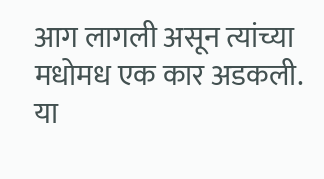आग लागली असून त्यांच्या मधोमध एक कार अडकली. या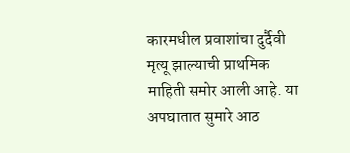कारमधील प्रवाशांचा दुर्दैवी मृत्यू झाल्याची प्राथमिक माहिती समोर आली आहे. या अपघातात सुमारे आठ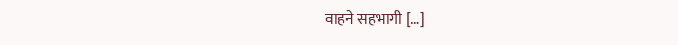वाहने सहभागी […]